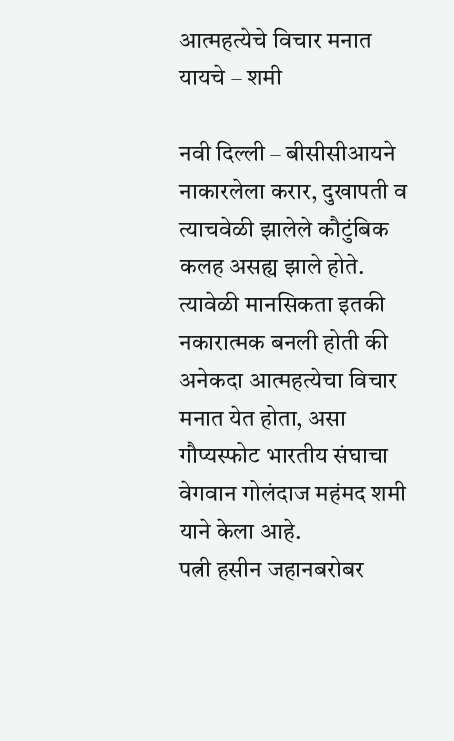आत्महत्येचे विचार मनात यायचे – शमी

नवी दिल्ली – बीसीसीआयने नाकारलेला करार, दुखापती व त्याचवेळी झालेले कौटुंबिक कलह असह्य झाले होते. त्यावेळी मानसिकता इतकी नकारात्मक बनली होती की अनेकदा आत्महत्येचा विचार मनात येत होता, असा गौप्यस्फोट भारतीय संघाचा वेगवान गोलंदाज महंमद शमी याने केला आहे.
पत्नी हसीन जहानबरोबर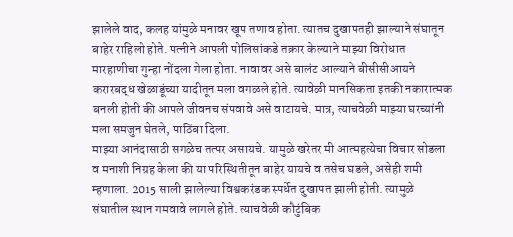झालेले वाद, कलह यांमुळे मनावर खूप तणाव होता. त्यातच दुखापतही झाल्याने संघातून बाहेर राहिलो होते. पत्नीने आपली पोलिसांकडे तक्रार केल्याने माझ्या विरोधात मारहाणीचा गुन्हा नोंदला गेला होता. नावावर असे बालंट आल्याने बीसीसीआयने करारबद्ध खेळाडूंच्या यादीतून मला वगळले होते. त्यावेळी मानसिकता इतकी नकारात्मक बनली होती की आपले जीवनच संपवावे असे वाटायचे. मात्र, त्याचवेळी माझ्या घरच्यांनी मला समजुन घेतले, पाठिंबा दिला.
माझ्या आनंदासाठी सगळेच तत्पर असायचे. यामुळे खरेतर मी आत्महत्येचा विचार सोडला व मनाशी निग्रह केला की या परिस्थितीतून बाहेर यायचे व तसेच घडले, असेही शमी म्हणाला. 2015 साली झालेल्या विश्वकरंडक स्पर्धेत दुखापत झाली होती. त्यामुळे संघातील स्थान गमवावे लागले होते. त्याचवेळी कौटुंबिक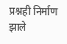प्रश्नही निर्माण झाले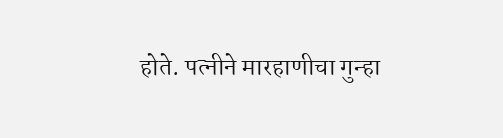होते. पत्नीने मारहाणीचा गुन्हा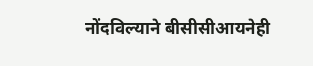नोंदविल्याने बीसीसीआयनेही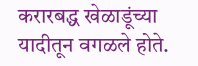करारबद्ध खेळाडूंच्या यादीतून वगळले होते.